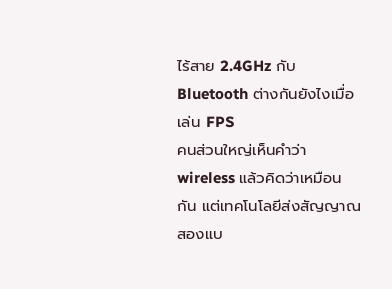ไร้สาย 2.4GHz กับ Bluetooth ต่างกันยังไงเมื่อเล่น FPS
คนส่วนใหญ่เห็นคำว่า wireless แล้วคิดว่าเหมือนกัน แต่เทคโนโลยีส่งสัญญาณสองแบ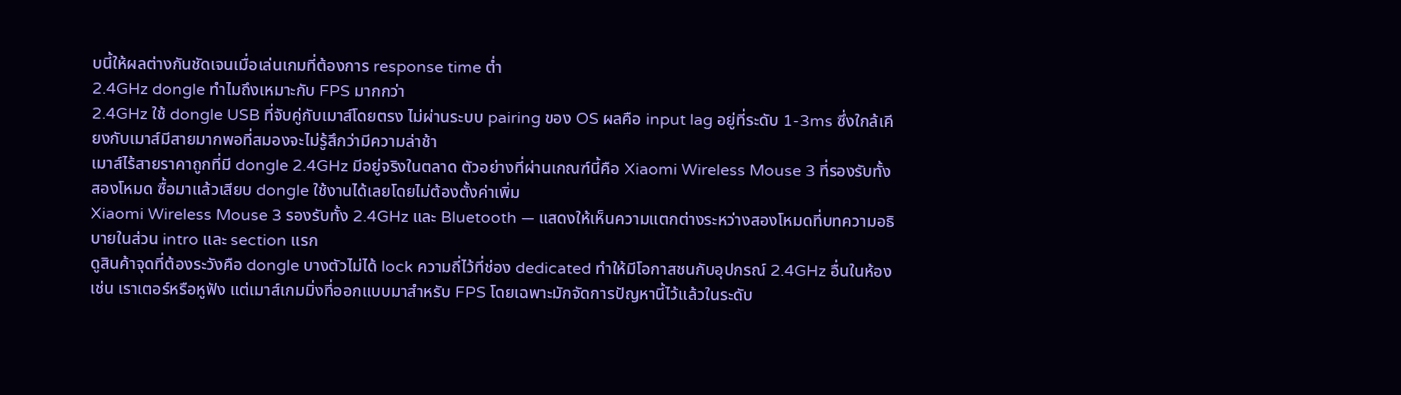บนี้ให้ผลต่างกันชัดเจนเมื่อเล่นเกมที่ต้องการ response time ต่ำ
2.4GHz dongle ทำไมถึงเหมาะกับ FPS มากกว่า
2.4GHz ใช้ dongle USB ที่จับคู่กับเมาส์โดยตรง ไม่ผ่านระบบ pairing ของ OS ผลคือ input lag อยู่ที่ระดับ 1-3ms ซึ่งใกล้เคียงกับเมาส์มีสายมากพอที่สมองจะไม่รู้สึกว่ามีความล่าช้า
เมาส์ไร้สายราคาถูกที่มี dongle 2.4GHz มีอยู่จริงในตลาด ตัวอย่างที่ผ่านเกณฑ์นี้คือ Xiaomi Wireless Mouse 3 ที่รองรับทั้งสองโหมด ซื้อมาแล้วเสียบ dongle ใช้งานได้เลยโดยไม่ต้องตั้งค่าเพิ่ม
Xiaomi Wireless Mouse 3 รองรับทั้ง 2.4GHz และ Bluetooth — แสดงให้เห็นความแตกต่างระหว่างสองโหมดที่บทความอธิบายในส่วน intro และ section แรก
ดูสินค้าจุดที่ต้องระวังคือ dongle บางตัวไม่ได้ lock ความถี่ไว้ที่ช่อง dedicated ทำให้มีโอกาสชนกับอุปกรณ์ 2.4GHz อื่นในห้อง เช่น เราเตอร์หรือหูฟัง แต่เมาส์เกมมิ่งที่ออกแบบมาสำหรับ FPS โดยเฉพาะมักจัดการปัญหานี้ไว้แล้วในระดับ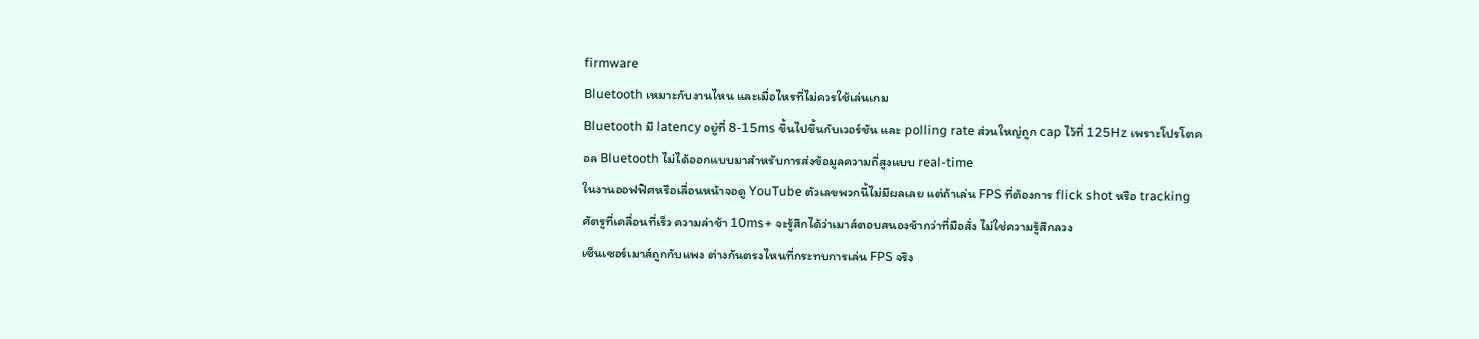firmware
Bluetooth เหมาะกับงานไหน และเมื่อไหรที่ไม่ควรใช้เล่นเกม
Bluetooth มี latency อยู่ที่ 8-15ms ขึ้นไปขึ้นกับเวอร์ชัน และ polling rate ส่วนใหญ่ถูก cap ไว้ที่ 125Hz เพราะโปรโตคอล Bluetooth ไม่ได้ออกแบบมาสำหรับการส่งข้อมูลความถี่สูงแบบ real-time
ในงานออฟฟิศหรือเลื่อนหน้าจอดู YouTube ตัวเลขพวกนี้ไม่มีผลเลย แต่ถ้าเล่น FPS ที่ต้องการ flick shot หรือ tracking ศัตรูที่เคลื่อนที่เร็ว ความล่าช้า 10ms+ จะรู้สึกได้ว่าเมาส์ตอบสนองช้ากว่าที่มือสั่ง ไม่ใช่ความรู้สึกลวง
เซ็นเซอร์เมาส์ถูกกับแพง ต่างกันตรงไหนที่กระทบการเล่น FPS จริง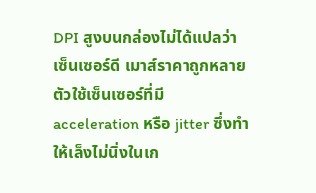DPI สูงบนกล่องไม่ได้แปลว่าเซ็นเซอร์ดี เมาส์ราคาถูกหลายตัวใช้เซ็นเซอร์ที่มี acceleration หรือ jitter ซึ่งทำให้เล็งไม่นิ่งในเก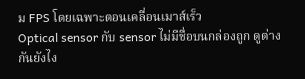ม FPS โดยเฉพาะตอนเคลื่อนเมาส์เร็ว
Optical sensor กับ sensor ไม่มีชื่อบนกล่องถูก ดูต่างกันยังไง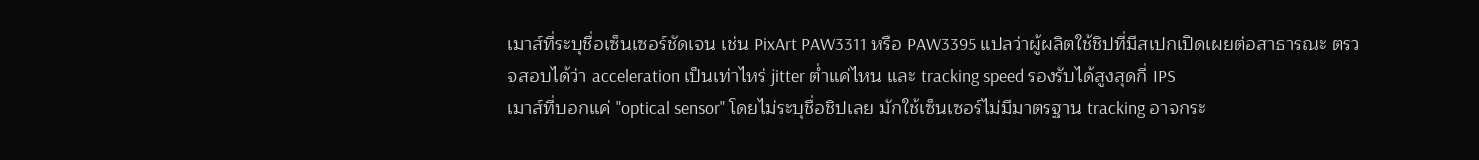เมาส์ที่ระบุชื่อเซ็นเซอร์ชัดเจน เช่น PixArt PAW3311 หรือ PAW3395 แปลว่าผู้ผลิตใช้ชิปที่มีสเปกเปิดเผยต่อสาธารณะ ตรวจสอบได้ว่า acceleration เป็นเท่าไหร่ jitter ต่ำแค่ไหน และ tracking speed รองรับได้สูงสุดกี่ IPS
เมาส์ที่บอกแค่ "optical sensor" โดยไม่ระบุชื่อชิปเลย มักใช้เซ็นเซอร์ไม่มีมาตรฐาน tracking อาจกระ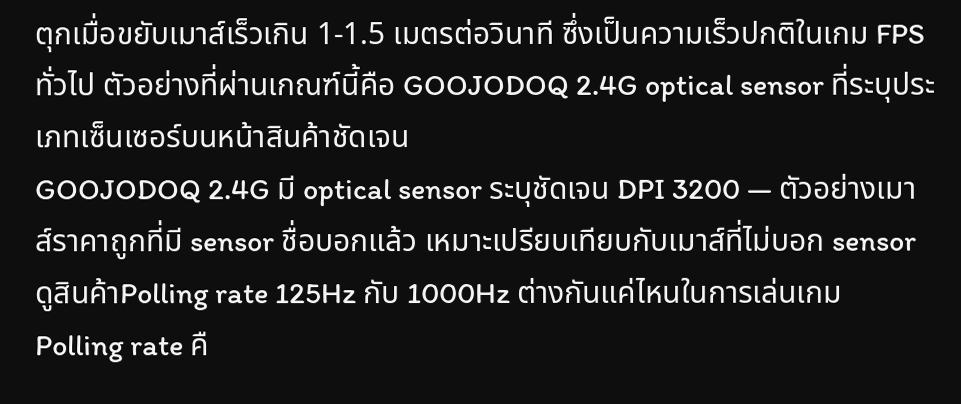ตุกเมื่อขยับเมาส์เร็วเกิน 1-1.5 เมตรต่อวินาที ซึ่งเป็นความเร็วปกติในเกม FPS ทั่วไป ตัวอย่างที่ผ่านเกณฑ์นี้คือ GOOJODOQ 2.4G optical sensor ที่ระบุประเภทเซ็นเซอร์บนหน้าสินค้าชัดเจน
GOOJODOQ 2.4G มี optical sensor ระบุชัดเจน DPI 3200 — ตัวอย่างเมาส์ราคาถูกที่มี sensor ชื่อบอกแล้ว เหมาะเปรียบเทียบกับเมาส์ที่ไม่บอก sensor
ดูสินค้าPolling rate 125Hz กับ 1000Hz ต่างกันแค่ไหนในการเล่นเกม
Polling rate คื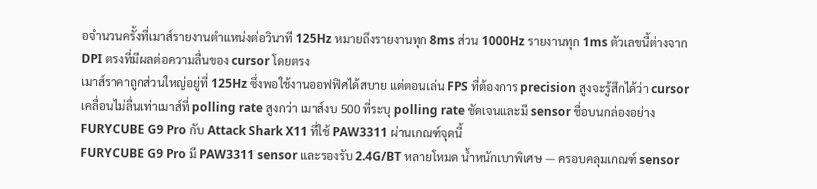อจำนวนครั้งที่เมาส์รายงานตำแหน่งต่อวินาที 125Hz หมายถึงรายงานทุก 8ms ส่วน 1000Hz รายงานทุก 1ms ตัวเลขนี้ต่างจาก DPI ตรงที่มีผลต่อความลื่นของ cursor โดยตรง
เมาส์ราคาถูกส่วนใหญ่อยู่ที่ 125Hz ซึ่งพอใช้งานออฟฟิศได้สบาย แต่ตอนเล่น FPS ที่ต้องการ precision สูงจะรู้สึกได้ว่า cursor เคลื่อนไม่ลื่นเท่าเมาส์ที่ polling rate สูงกว่า เมาส์งบ 500 ที่ระบุ polling rate ชัดเจนและมี sensor ชื่อบนกล่องอย่าง FURYCUBE G9 Pro กับ Attack Shark X11 ที่ใช้ PAW3311 ผ่านเกณฑ์จุดนี้
FURYCUBE G9 Pro มี PAW3311 sensor และรองรับ 2.4G/BT หลายโหมด น้ำหนักเบาพิเศษ — ครอบคลุมเกณฑ์ sensor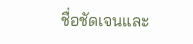ชื่อชัดเจนและ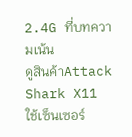2.4G ที่บทความเน้น
ดูสินค้าAttack Shark X11 ใช้เซ็นเซอร์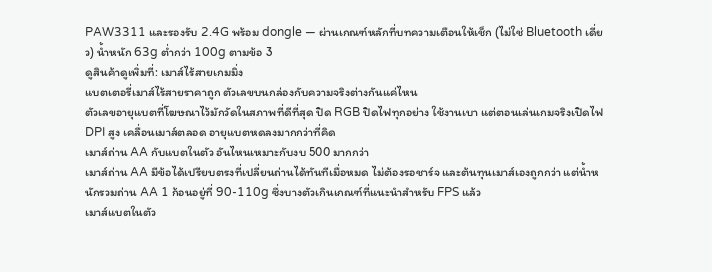PAW3311 และรองรับ 2.4G พร้อม dongle — ผ่านเกณฑ์หลักที่บทความเตือนให้เช็ก (ไม่ใช่ Bluetooth เดี่ยว) น้ำหนัก 63g ต่ำกว่า 100g ตามข้อ 3
ดูสินค้าดูเพิ่มที่: เมาส์ไร้สายเกมมิ่ง
แบตเตอรี่เมาส์ไร้สายราคาถูก ตัวเลขบนกล่องกับความจริงต่างกันแค่ไหน
ตัวเลขอายุแบตที่โฆษณาไว้มักวัดในสภาพที่ดีที่สุด ปิด RGB ปิดไฟทุกอย่าง ใช้งานเบา แต่ตอนเล่นเกมจริงเปิดไฟ DPI สูง เคลื่อนเมาส์ตลอด อายุแบตหดลงมากกว่าที่คิด
เมาส์ถ่าน AA กับแบตในตัว อันไหนเหมาะกับงบ 500 มากกว่า
เมาส์ถ่าน AA มีข้อได้เปรียบตรงที่เปลี่ยนถ่านได้ทันทีเมื่อหมด ไม่ต้องรอชาร์จ และต้นทุนเมาส์เองถูกกว่า แต่น้ำหนักรวมถ่าน AA 1 ก้อนอยู่ที่ 90-110g ซึ่งบางตัวเกินเกณฑ์ที่แนะนำสำหรับ FPS แล้ว
เมาส์แบตในตัว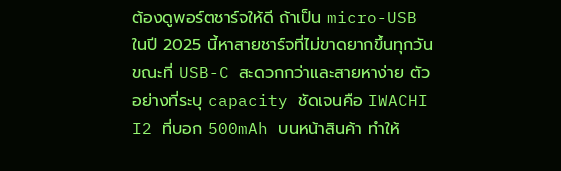ต้องดูพอร์ตชาร์จให้ดี ถ้าเป็น micro-USB ในปี 2025 นี้หาสายชาร์จที่ไม่ขาดยากขึ้นทุกวัน ขณะที่ USB-C สะดวกกว่าและสายหาง่าย ตัวอย่างที่ระบุ capacity ชัดเจนคือ IWACHI I2 ที่บอก 500mAh บนหน้าสินค้า ทำให้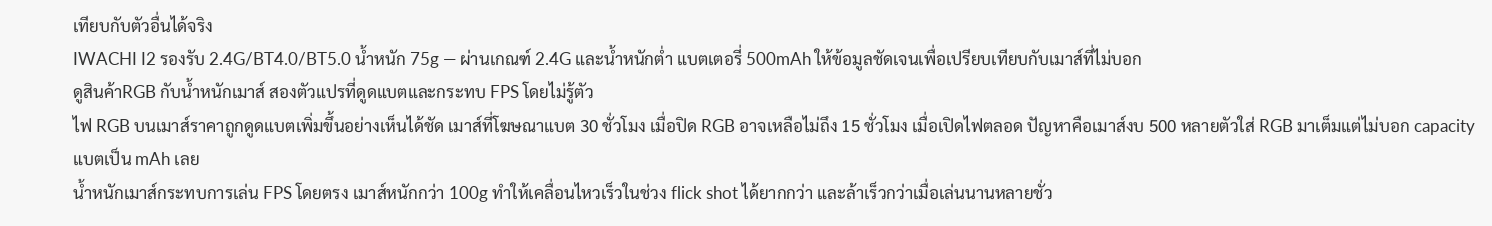เทียบกับตัวอื่นได้จริง
IWACHI I2 รองรับ 2.4G/BT4.0/BT5.0 น้ำหนัก 75g — ผ่านเกณฑ์ 2.4G และน้ำหนักต่ำ แบตเตอรี่ 500mAh ให้ข้อมูลชัดเจนเพื่อเปรียบเทียบกับเมาส์ที่ไม่บอก
ดูสินค้าRGB กับน้ำหนักเมาส์ สองตัวแปรที่ดูดแบตและกระทบ FPS โดยไม่รู้ตัว
ไฟ RGB บนเมาส์ราคาถูกดูดแบตเพิ่มขึ้นอย่างเห็นได้ชัด เมาส์ที่โฆษณาแบต 30 ชั่วโมง เมื่อปิด RGB อาจเหลือไม่ถึง 15 ชั่วโมง เมื่อเปิดไฟตลอด ปัญหาคือเมาส์งบ 500 หลายตัวใส่ RGB มาเต็มแต่ไม่บอก capacity แบตเป็น mAh เลย
น้ำหนักเมาส์กระทบการเล่น FPS โดยตรง เมาส์หนักกว่า 100g ทำให้เคลื่อนไหวเร็วในช่วง flick shot ได้ยากกว่า และล้าเร็วกว่าเมื่อเล่นนานหลายชั่ว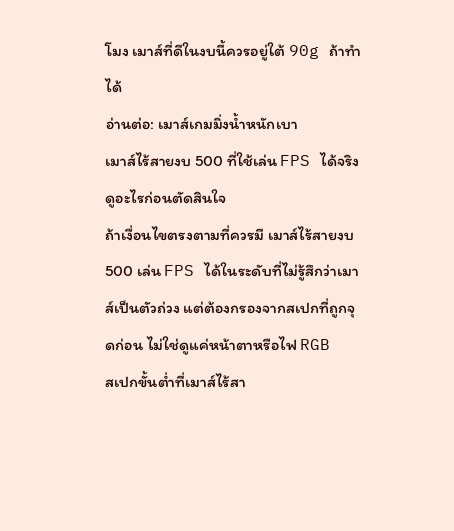โมง เมาส์ที่ดีในงบนี้ควรอยู่ใต้ 90g ถ้าทำได้
อ่านต่อ: เมาส์เกมมิ่งน้ำหนักเบา
เมาส์ไร้สายงบ 500 ที่ใช้เล่น FPS ได้จริง ดูอะไรก่อนตัดสินใจ
ถ้าเงื่อนไขตรงตามที่ควรมี เมาส์ไร้สายงบ 500 เล่น FPS ได้ในระดับที่ไม่รู้สึกว่าเมาส์เป็นตัวถ่วง แต่ต้องกรองจากสเปกที่ถูกจุดก่อน ไม่ใช่ดูแค่หน้าตาหรือไฟ RGB
สเปกขั้นต่ำที่เมาส์ไร้สา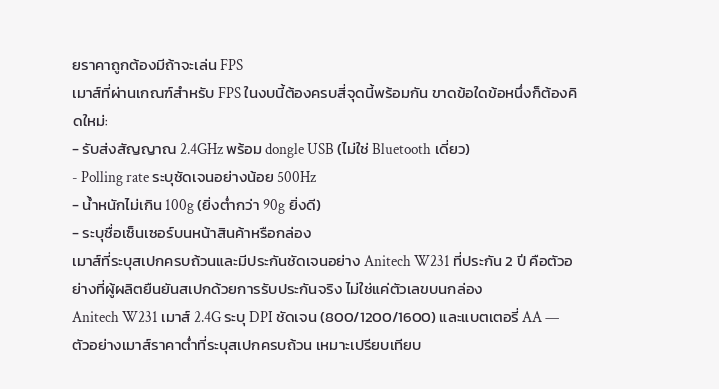ยราคาถูกต้องมีถ้าจะเล่น FPS
เมาส์ที่ผ่านเกณฑ์สำหรับ FPS ในงบนี้ต้องครบสี่จุดนี้พร้อมกัน ขาดข้อใดข้อหนึ่งก็ต้องคิดใหม่:
- รับส่งสัญญาณ 2.4GHz พร้อม dongle USB (ไม่ใช่ Bluetooth เดี่ยว)
- Polling rate ระบุชัดเจนอย่างน้อย 500Hz
- น้ำหนักไม่เกิน 100g (ยิ่งต่ำกว่า 90g ยิ่งดี)
- ระบุชื่อเซ็นเซอร์บนหน้าสินค้าหรือกล่อง
เมาส์ที่ระบุสเปกครบถ้วนและมีประกันชัดเจนอย่าง Anitech W231 ที่ประกัน 2 ปี คือตัวอย่างที่ผู้ผลิตยืนยันสเปกด้วยการรับประกันจริง ไม่ใช่แค่ตัวเลขบนกล่อง
Anitech W231 เมาส์ 2.4G ระบุ DPI ชัดเจน (800/1200/1600) และแบตเตอรี่ AA — ตัวอย่างเมาส์ราคาต่ำที่ระบุสเปกครบถ้วน เหมาะเปรียบเทียบ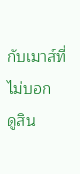กับเมาส์ที่ไม่บอก
ดูสิน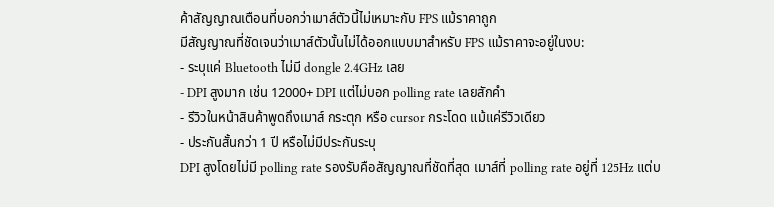ค้าสัญญาณเตือนที่บอกว่าเมาส์ตัวนี้ไม่เหมาะกับ FPS แม้ราคาถูก
มีสัญญาณที่ชัดเจนว่าเมาส์ตัวนั้นไม่ได้ออกแบบมาสำหรับ FPS แม้ราคาจะอยู่ในงบ:
- ระบุแค่ Bluetooth ไม่มี dongle 2.4GHz เลย
- DPI สูงมาก เช่น 12000+ DPI แต่ไม่บอก polling rate เลยสักคำ
- รีวิวในหน้าสินค้าพูดถึงเมาส์ กระตุก หรือ cursor กระโดด แม้แค่รีวิวเดียว
- ประกันสั้นกว่า 1 ปี หรือไม่มีประกันระบุ
DPI สูงโดยไม่มี polling rate รองรับคือสัญญาณที่ชัดที่สุด เมาส์ที่ polling rate อยู่ที่ 125Hz แต่บ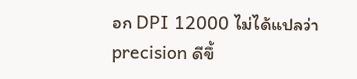อก DPI 12000 ไม่ได้แปลว่า precision ดีขึ้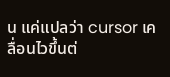น แค่แปลว่า cursor เคลื่อนไวขึ้นต่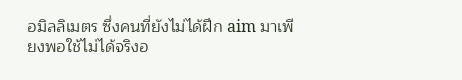อมิลลิเมตร ซึ่งคนที่ยังไม่ได้ฝึก aim มาเพียงพอใช้ไม่ได้จริงอ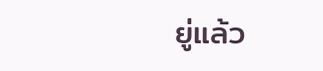ยู่แล้ว